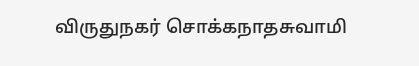விருதுநகர் சொக்கநாதசுவாமி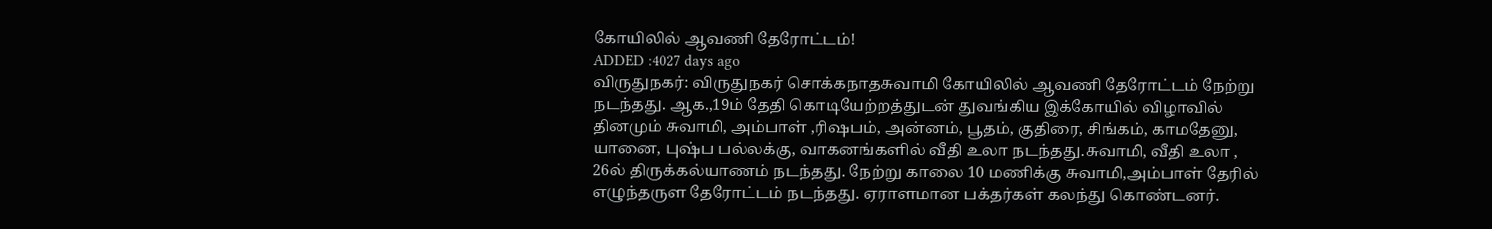கோயிலில் ஆவணி தேரோட்டம்!
ADDED :4027 days ago
விருதுநகர்: விருதுநகர் சொக்கநாதசுவாமி கோயிலில் ஆவணி தேரோட்டம் நேற்று நடந்தது. ஆக.,19ம் தேதி கொடியேற்றத்துடன் துவங்கிய இக்கோயில் விழாவில் தினமும் சுவாமி, அம்பாள் ,ரிஷபம், அன்னம், பூதம், குதிரை, சிங்கம், காமதேனு, யானை, புஷ்ப பல்லக்கு, வாகனங்களில் வீதி உலா நடந்தது.சுவாமி, வீதி உலா , 26ல் திருக்கல்யாணம் நடந்தது. நேற்று காலை 10 மணிக்கு சுவாமி,அம்பாள் தேரில் எழுந்தருள தேரோட்டம் நடந்தது. ஏராளமான பக்தர்கள் கலந்து கொண்டனர்.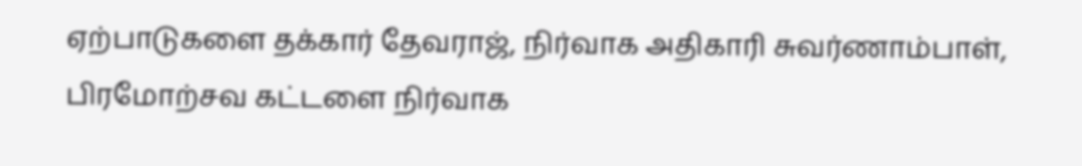ஏற்பாடுகளை தக்கார் தேவராஜ், நிர்வாக அதிகாரி சுவர்ணாம்பாள், பிரமோற்சவ கட்டளை நிர்வாக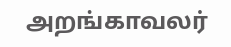அறங்காவலர்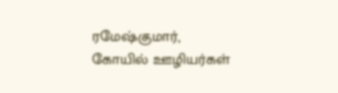ரமேஷ்குமார், கோயில் ஊழியர்கள்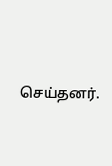செய்தனர்.